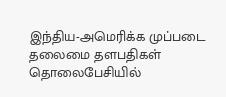இந்திய-அமெரிக்க முப்படை தலைமை தளபதிகள் தொலைபேசியில்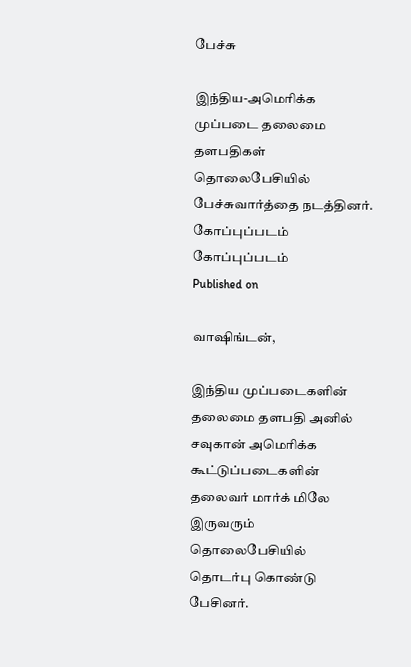பேச்சு

இந்திய-அமெரிக்க முப்படை தலைமை தளபதிகள் தொலைபேசியில் பேச்சுவார்த்தை நடத்தினர்.
கோப்புப்படம்
கோப்புப்படம்
Published on

வாஷிங்டன்,

இந்திய முப்படைகளின் தலைமை தளபதி அனில் சவுகான் அமெரிக்க கூட்டுப்படைகளின் தலைவர் மார்க் மிலே இருவரும் தொலைபேசியில் தொடர்பு கொண்டு பேசினர்.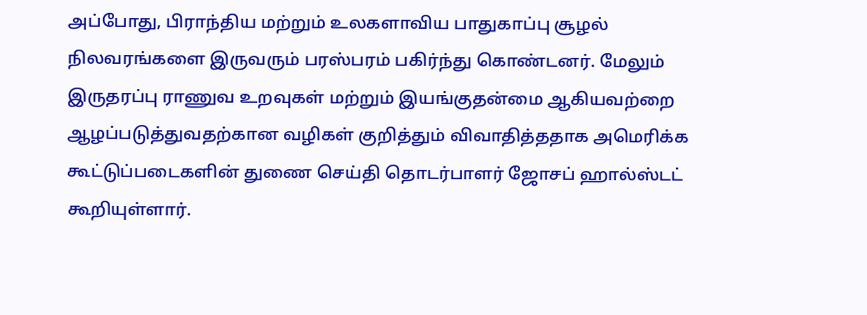அப்போது, பிராந்திய மற்றும் உலகளாவிய பாதுகாப்பு சூழல் நிலவரங்களை இருவரும் பரஸ்பரம் பகிர்ந்து கொண்டனர். மேலும் இருதரப்பு ராணுவ உறவுகள் மற்றும் இயங்குதன்மை ஆகியவற்றை ஆழப்படுத்துவதற்கான வழிகள் குறித்தும் விவாதித்ததாக அமெரிக்க கூட்டுப்படைகளின் துணை செய்தி தொடர்பாளர் ஜோசப் ஹால்ஸ்டட் கூறியுள்ளார்.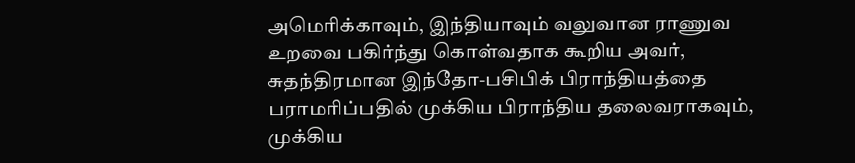அமெரிக்காவும், இந்தியாவும் வலுவான ராணுவ உறவை பகிர்ந்து கொள்வதாக கூறிய அவர், சுதந்திரமான இந்தோ-பசிபிக் பிராந்தியத்தை பராமரிப்பதில் முக்கிய பிராந்திய தலைவராகவும், முக்கிய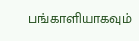பங்காளியாகவும்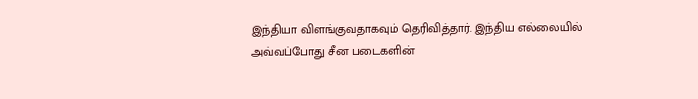இந்தியா விளங்குவதாகவும் தெரிவித்தார். இந்திய எல்லையில் அவ்வப்போது சீன படைகளின்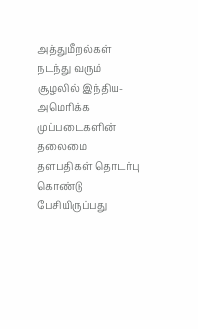அத்துமீறல்கள் நடந்து வரும் சூழலில் இந்திய-அமெரிக்க முப்படைகளின் தலைமை தளபதிகள் தொடர்பு கொண்டு பேசியிருப்பது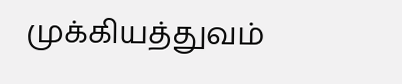முக்கியத்துவம்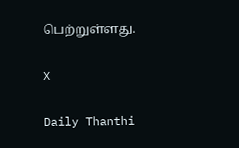பெற்றுள்ளது.

X

Daily Thanthi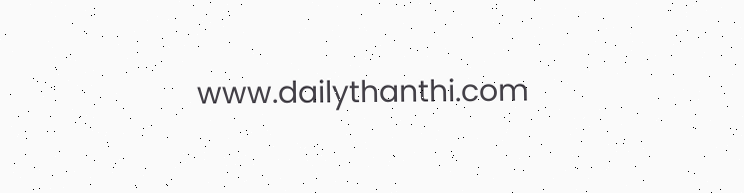www.dailythanthi.com